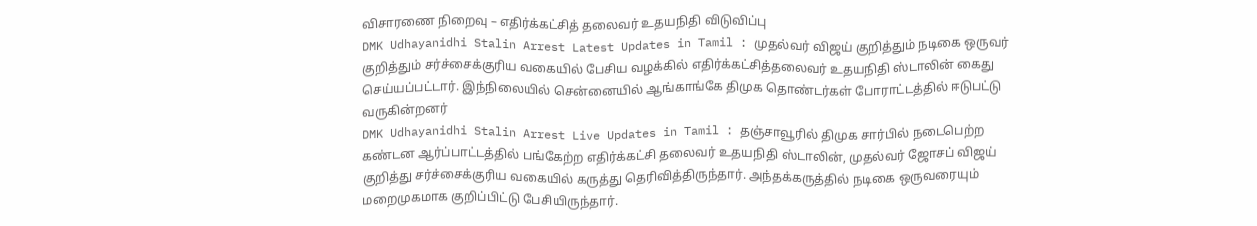விசாரணை நிறைவு – எதிர்க்கட்சித் தலைவர் உதயநிதி விடுவிப்பு
DMK Udhayanidhi Stalin Arrest Latest Updates in Tamil : முதல்வர் விஜய் குறித்தும் நடிகை ஒருவர் குறித்தும் சர்ச்சைக்குரிய வகையில் பேசிய வழக்கில் எதிர்க்கட்சித்தலைவர் உதயநிதி ஸ்டாலின் கைது செய்யப்பட்டார். இந்நிலையில் சென்னையில் ஆங்காங்கே திமுக தொண்டர்கள் போராட்டத்தில் ஈடுபட்டு வருகின்றனர்
DMK Udhayanidhi Stalin Arrest Live Updates in Tamil : தஞ்சாவூரில் திமுக சார்பில் நடைபெற்ற கண்டன ஆர்ப்பாட்டத்தில் பங்கேற்ற எதிர்க்கட்சி தலைவர் உதயநிதி ஸ்டாலின், முதல்வர் ஜோசப் விஜய் குறித்து சர்ச்சைக்குரிய வகையில் கருத்து தெரிவித்திருந்தார். அந்தக்கருத்தில் நடிகை ஒருவரையும் மறைமுகமாக குறிப்பிட்டு பேசியிருந்தார்.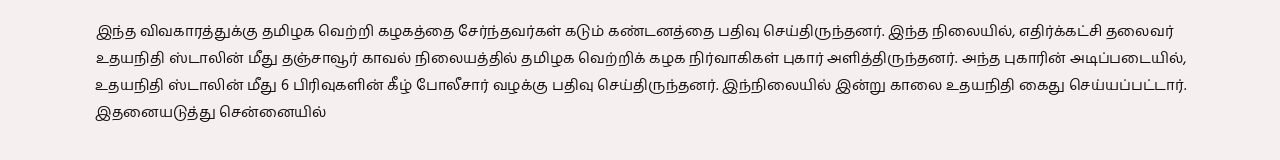இந்த விவகாரத்துக்கு தமிழக வெற்றி கழகத்தை சேர்ந்தவர்கள் கடும் கண்டனத்தை பதிவு செய்திருந்தனர். இந்த நிலையில், எதிர்க்கட்சி தலைவர் உதயநிதி ஸ்டாலின் மீது தஞ்சாவூர் காவல் நிலையத்தில் தமிழக வெற்றிக் கழக நிர்வாகிகள் புகார் அளித்திருந்தனர். அந்த புகாரின் அடிப்படையில், உதயநிதி ஸ்டாலின் மீது 6 பிரிவுகளின் கீழ் போலீசார் வழக்கு பதிவு செய்திருந்தனர். இந்நிலையில் இன்று காலை உதயநிதி கைது செய்யப்பட்டார். இதனையடுத்து சென்னையில்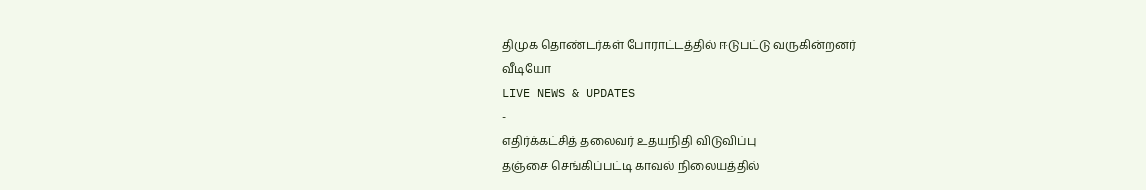திமுக தொண்டர்கள் போராட்டத்தில் ஈடுபட்டு வருகின்றனர்
வீடியோ
LIVE NEWS & UPDATES
-
எதிர்க்கட்சித் தலைவர் உதயநிதி விடுவிப்பு
தஞ்சை செங்கிப்பட்டி காவல் நிலையத்தில்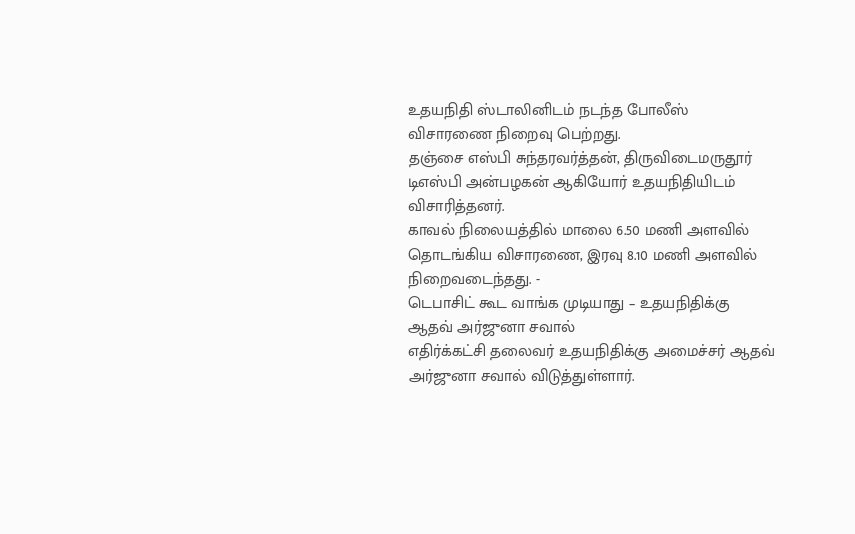உதயநிதி ஸ்டாலினிடம் நடந்த போலீஸ் விசாரணை நிறைவு பெற்றது.
தஞ்சை எஸ்பி சுந்தரவர்த்தன், திருவிடைமருதூர் டிஎஸ்பி அன்பழகன் ஆகியோர் உதயநிதியிடம் விசாரித்தனர்.
காவல் நிலையத்தில் மாலை 6.50 மணி அளவில் தொடங்கிய விசாரணை, இரவு 8.10 மணி அளவில் நிறைவடைந்தது. -
டெபாசிட் கூட வாங்க முடியாது – உதயநிதிக்கு ஆதவ் அர்ஜுனா சவால்
எதிர்க்கட்சி தலைவர் உதயநிதிக்கு அமைச்சர் ஆதவ் அர்ஜுனா சவால் விடுத்துள்ளார்.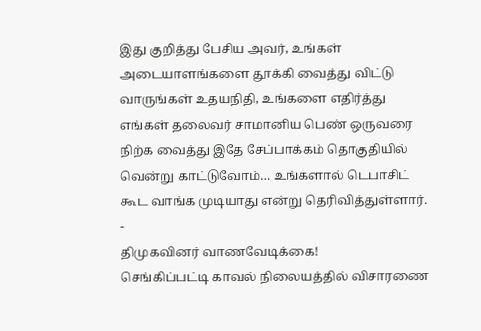இது குறித்து பேசிய அவர், உங்கள் அடையாளங்களை தூக்கி வைத்து விட்டு வாருங்கள் உதயநிதி, உங்களை எதிர்த்து எங்கள் தலைவர் சாமானிய பெண் ஒருவரை நிற்க வைத்து இதே சேப்பாக்கம் தொகுதியில் வென்று காட்டுவோம்… உங்களால் டெபாசிட் கூட வாங்க முடியாது என்று தெரிவித்துள்ளார்.
-
திமுகவினர் வாணவேடிக்கை!
செங்கிப்பட்டி காவல் நிலையத்தில் விசாரணை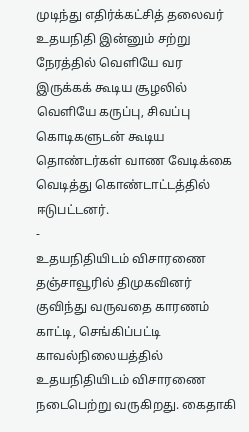முடிந்து எதிர்க்கட்சித் தலைவர் உதயநிதி இன்னும் சற்று நேரத்தில் வெளியே வர இருக்கக் கூடிய சூழலில் வெளியே கருப்பு, சிவப்பு கொடிகளுடன் கூடிய தொண்டர்கள் வாண வேடிக்கை வெடித்து கொண்டாட்டத்தில் ஈடுபட்டனர்.
-
உதயநிதியிடம் விசாரணை
தஞ்சாவூரில் திமுகவினர் குவிந்து வருவதை காரணம் காட்டி, செங்கிப்பட்டி காவல்நிலையத்தில் உதயநிதியிடம் விசாரணை நடைபெற்று வருகிறது. கைதாகி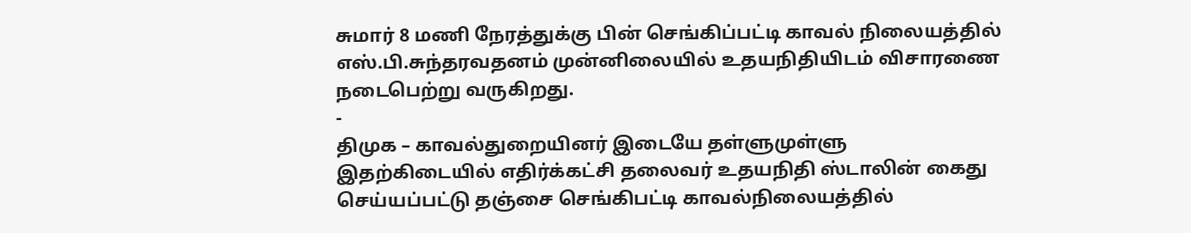சுமார் 8 மணி நேரத்துக்கு பின் செங்கிப்பட்டி காவல் நிலையத்தில் எஸ்.பி.சுந்தரவதனம் முன்னிலையில் உதயநிதியிடம் விசாரணை நடைபெற்று வருகிறது.
-
திமுக – காவல்துறையினர் இடையே தள்ளுமுள்ளு
இதற்கிடையில் எதிர்க்கட்சி தலைவர் உதயநிதி ஸ்டாலின் கைது செய்யப்பட்டு தஞ்சை செங்கிபட்டி காவல்நிலையத்தில்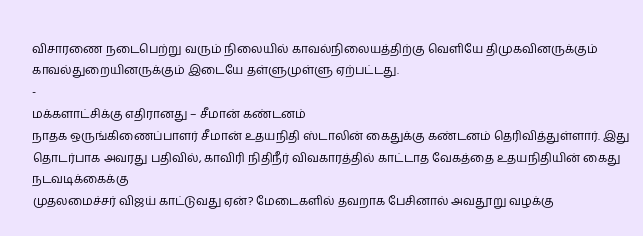விசாரணை நடைபெற்று வரும் நிலையில் காவல்நிலையத்திற்கு வெளியே திமுகவினருக்கும் காவல்துறையினருக்கும் இடையே தள்ளுமுள்ளு ஏற்பட்டது.
-
மக்களாட்சிக்கு எதிரானது – சீமான் கண்டனம்
நாதக ஒருங்கிணைப்பாளர் சீமான் உதயநிதி ஸ்டாலின் கைதுக்கு கண்டனம் தெரிவித்துள்ளார். இது தொடர்பாக அவரது பதிவில், காவிரி நிதிநீர் விவகாரத்தில் காட்டாத வேகத்தை உதயநிதியின் கைது நடவடிக்கைக்கு
முதலமைச்சர் விஜய் காட்டுவது ஏன்? மேடைகளில் தவறாக பேசினால் அவதூறு வழக்கு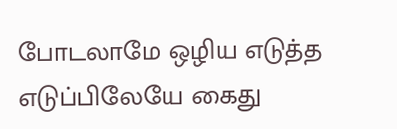போடலாமே ஒழிய எடுத்த எடுப்பிலேயே கைது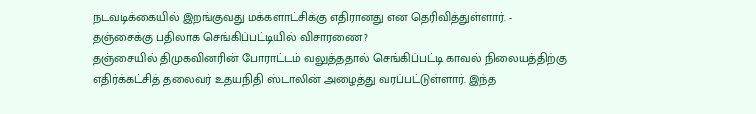நடவடிக்கையில் இறங்குவது மக்களாட்சிக்கு எதிரானது என தெரிவித்துள்ளார். -
தஞ்சைக்கு பதிலாக செங்கிப்பட்டியில் விசாரணை?
தஞ்சையில் திமுகவினரின் போராட்டம் வலுத்ததால் செங்கிப்பட்டி காவல் நிலையத்திற்கு எதிர்க்கட்சித் தலைவர் உதயநிதி ஸ்டாலின் அழைத்து வரப்பட்டுள்ளார். இந்த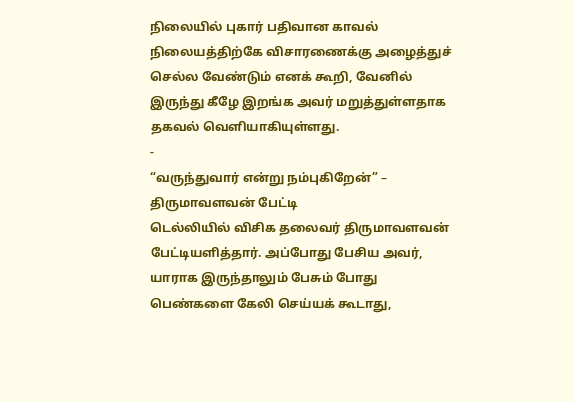நிலையில் புகார் பதிவான காவல் நிலையத்திற்கே விசாரணைக்கு அழைத்துச் செல்ல வேண்டும் எனக் கூறி, வேனில் இருந்து கீழே இறங்க அவர் மறுத்துள்ளதாக தகவல் வெளியாகியுள்ளது.
-
“வருந்துவார் என்று நம்புகிறேன்” – திருமாவளவன் பேட்டி
டெல்லியில் விசிக தலைவர் திருமாவளவன் பேட்டியளித்தார். அப்போது பேசிய அவர், யாராக இருந்தாலும் பேசும் போது பெண்களை கேலி செய்யக் கூடாது,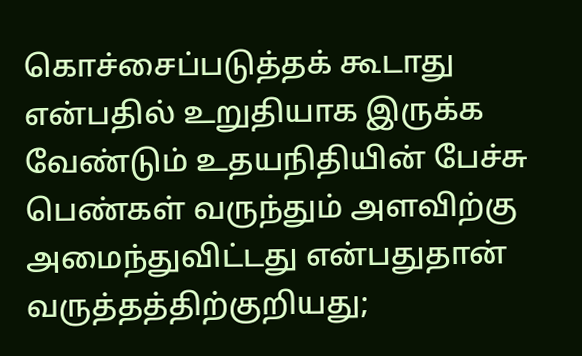கொச்சைப்படுத்தக் கூடாது என்பதில் உறுதியாக இருக்க வேண்டும் உதயநிதியின் பேச்சு பெண்கள் வருந்தும் அளவிற்கு அமைந்துவிட்டது என்பதுதான் வருத்தத்திற்குறியது;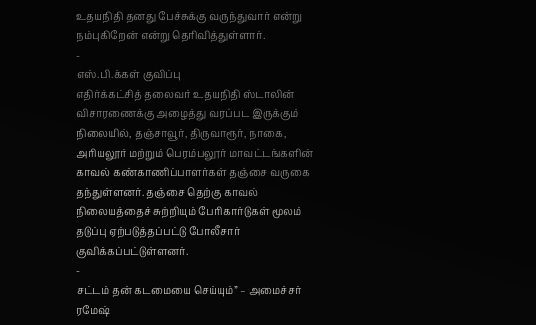உதயநிதி தனது பேச்சுக்கு வருந்துவார் என்று நம்புகிறேன் என்று தெரிவித்துள்ளார்.
-
எஸ்.பி.க்கள் குவிப்பு
எதிர்க்கட்சித் தலைவர் உதயநிதி ஸ்டாலின் விசாரணைக்கு அழைத்து வரப்பட இருக்கும் நிலையில், தஞ்சாவூர், திருவாரூர், நாகை, அரியலூர் மற்றும் பெரம்பலூர் மாவட்டங்களின் காவல் கண்காணிப்பாளர்கள் தஞ்சை வருகை தந்துள்ளனர். தஞ்சை தெற்கு காவல் நிலையத்தைச் சுற்றியும் பேரிகார்டுகள் மூலம் தடுப்பு ஏற்படுத்தப்பட்டு போலீசார் குவிக்கப்பட்டுள்ளனர்.
-
சட்டம் தன் கடமையை செய்யும்” – அமைச்சர் ரமேஷ்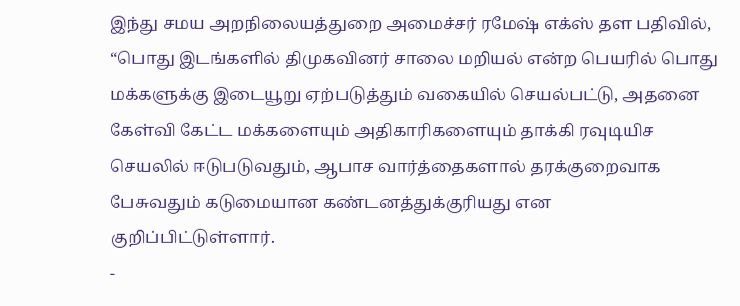இந்து சமய அறநிலையத்துறை அமைச்சர் ரமேஷ் எக்ஸ் தள பதிவில், “பொது இடங்களில் திமுகவினர் சாலை மறியல் என்ற பெயரில் பொது மக்களுக்கு இடையூறு ஏற்படுத்தும் வகையில் செயல்பட்டு, அதனை கேள்வி கேட்ட மக்களையும் அதிகாரிகளையும் தாக்கி ரவுடியிச செயலில் ஈடுபடுவதும், ஆபாச வார்த்தைகளால் தரக்குறைவாக பேசுவதும் கடுமையான கண்டனத்துக்குரியது என குறிப்பிட்டுள்ளார்.
-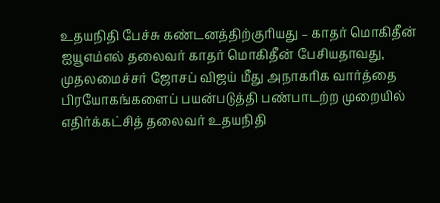உதயநிதி பேச்சு கண்டனத்திற்குரியது – காதர் மொகிதீன்
ஐயூஎம்எல் தலைவர் காதர் மொகிதீன் பேசியதாவது, முதலமைச்சர் ஜோசப் விஜய் மீது அநாகரிக வார்த்தை பிரயோகங்களைப் பயன்படுத்தி பண்பாடற்ற முறையில் எதிர்க்கட்சித் தலைவர் உதயநிதி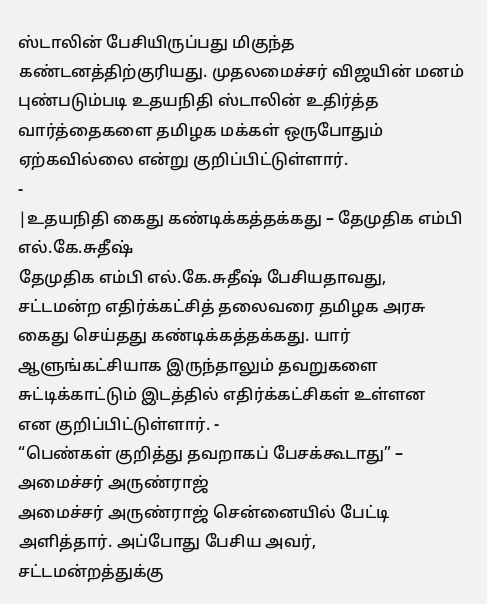ஸ்டாலின் பேசியிருப்பது மிகுந்த கண்டனத்திற்குரியது. முதலமைச்சர் விஜயின் மனம் புண்படும்படி உதயநிதி ஸ்டாலின் உதிர்த்த வார்த்தைகளை தமிழக மக்கள் ஒருபோதும் ஏற்கவில்லை என்று குறிப்பிட்டுள்ளார்.
-
|உதயநிதி கைது கண்டிக்கத்தக்கது – தேமுதிக எம்பி எல்.கே.சுதீஷ்
தேமுதிக எம்பி எல்.கே.சுதீஷ் பேசியதாவது, சட்டமன்ற எதிர்க்கட்சித் தலைவரை தமிழக அரசு கைது செய்தது கண்டிக்கத்தக்கது. யார் ஆளுங்கட்சியாக இருந்தாலும் தவறுகளை சுட்டிக்காட்டும் இடத்தில் எதிர்க்கட்சிகள் உள்ளன
என குறிப்பிட்டுள்ளார். -
“பெண்கள் குறித்து தவறாகப் பேசக்கூடாது” – அமைச்சர் அருண்ராஜ்
அமைச்சர் அருண்ராஜ் சென்னையில் பேட்டி அளித்தார். அப்போது பேசிய அவர், சட்டமன்றத்துக்கு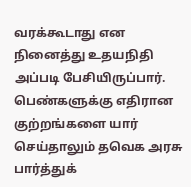வரக்கூடாது என நினைத்து உதயநிதி அப்படி பேசியிருப்பார். பெண்களுக்கு எதிரான குற்றங்களை யார் செய்தாலும் தவெக அரசு பார்த்துக்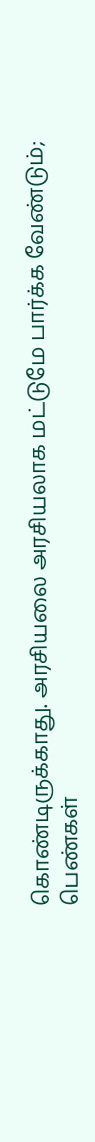கொண்டிருக்காது. அரசியலை அரசியலாக மட்டுமே பார்க்க வேண்டும்; பெண்கள்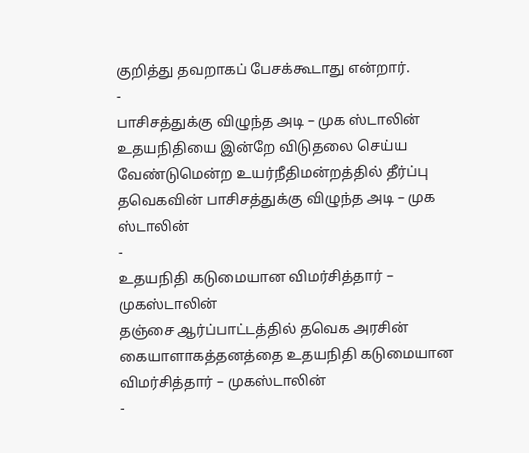குறித்து தவறாகப் பேசக்கூடாது என்றார்.
-
பாசிசத்துக்கு விழுந்த அடி – முக ஸ்டாலின்
உதயநிதியை இன்றே விடுதலை செய்ய வேண்டுமென்ற உயர்நீதிமன்றத்தில் தீர்ப்பு தவெகவின் பாசிசத்துக்கு விழுந்த அடி – முக ஸ்டாலின்
-
உதயநிதி கடுமையான விமர்சித்தார் – முகஸ்டாலின்
தஞ்சை ஆர்ப்பாட்டத்தில் தவெக அரசின் கையாளாகத்தனத்தை உதயநிதி கடுமையான விமர்சித்தார் – முகஸ்டாலின்
-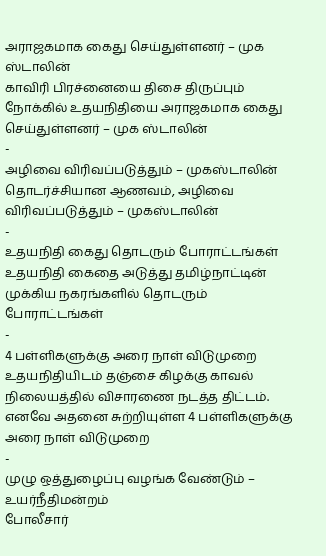அராஜகமாக கைது செய்துள்ளனர் – முக ஸ்டாலின்
காவிரி பிரச்னையை திசை திருப்பும் நோக்கில் உதயநிதியை அராஜகமாக கைது செய்துள்ளனர் – முக ஸ்டாலின்
-
அழிவை விரிவப்படுத்தும் – முகஸ்டாலின்
தொடர்ச்சியான ஆணவம், அழிவை விரிவப்படுத்தும் – முகஸ்டாலின்
-
உதயநிதி கைது தொடரும் போராட்டங்கள்
உதயநிதி கைதை அடுத்து தமிழ்நாட்டின் முக்கிய நகரங்களில் தொடரும் போராட்டங்கள்
-
4 பள்ளிகளுக்கு அரை நாள் விடுமுறை
உதயநிதியிடம் தஞ்சை கிழக்கு காவல் நிலையத்தில் விசாரணை நடத்த திட்டம். எனவே அதனை சுற்றியுள்ள 4 பள்ளிகளுக்கு அரை நாள் விடுமுறை
-
முழு ஒத்துழைப்பு வழங்க வேண்டும் – உயர்நீதிமன்றம்
போலீசார்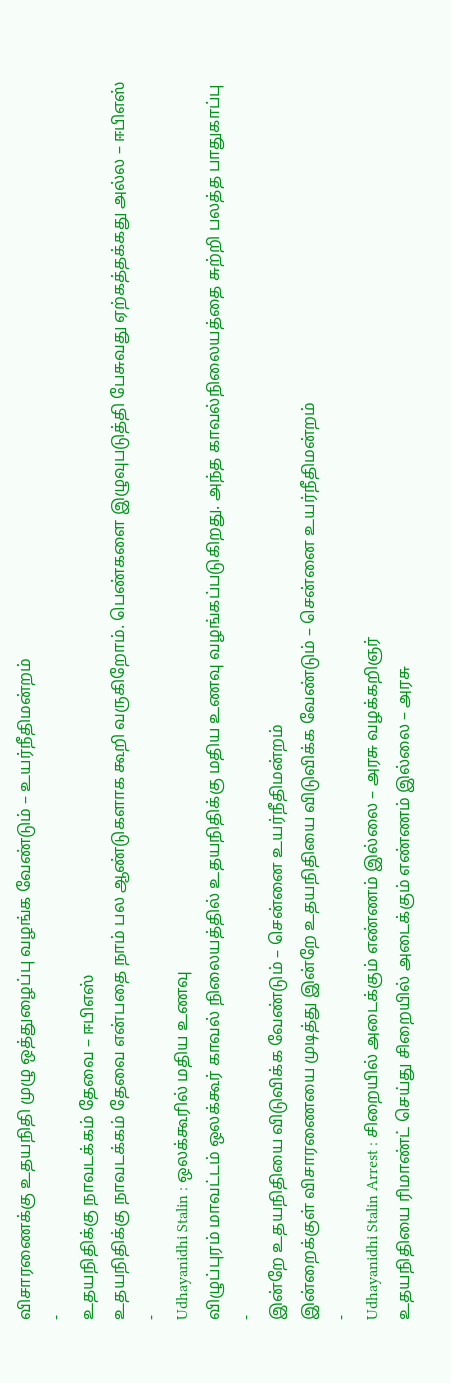விசாரணைக்கு உதயநிதி முழு ஒத்துழைப்பு வழங்க வேண்டும் – உயர்நீதிமன்றம்
-
உதயநிதிக்கு நாவடக்கம் தேவை – ஈபிஎஸ்
உதயநிதிக்கு நாவடக்கம் தேவை என்பதை நாம் பல ஆண்டுகளாக கூறி வருகிறோம். பெண்களை இழுவுபடுத்தி பேசுவது ஏற்கத்தக்கது அல்ல – ஈபிஎஸ்
-
Udhayanidhi Stalin : ஒலக்கூரில் மதிய உணவு
விழுப்புரம் மாவட்டம் ஒலக்கூர் காவல் நிலையத்தில் உதயநிதிக்கு மதிய உணவு வழங்கப்படுகிறது. அந்த காவல்நிலையத்தை சுற்றி பலத்த பாதுகாப்பு
-
இன்றே உதயநிதியை விடுவிக்க வேண்டும் – சென்னை உயர்நீதிமன்றம்
இன்றைக்குள் விசாரணையை முடித்து இன்றே உதயநிதியை விடுவிக்க வேண்டும் – சென்னை உயர்நீதிமன்றம்
-
Udhayanidhi Stalin Arrest : சிறையில் அடைக்கும் எண்ணம் இல்லை – அரசு வழக்கறிஞர்
உதயநிதியை ரிமாண்ட் செய்து சிறையில் அடைக்கும் எண்ணம் இல்லை – அரசு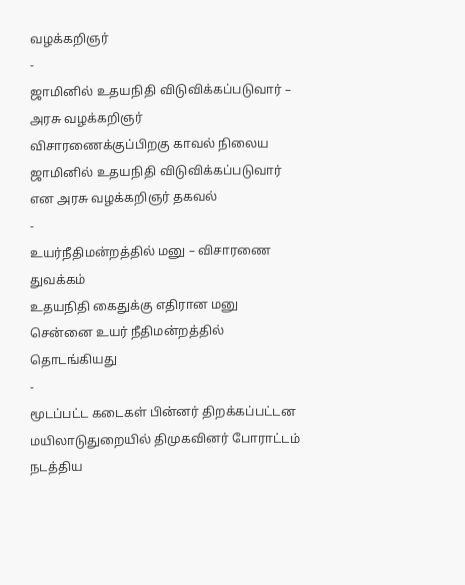வழக்கறிஞர்
-
ஜாமினில் உதயநிதி விடுவிக்கப்படுவார் – அரசு வழக்கறிஞர்
விசாரணைக்குப்பிறகு காவல் நிலைய ஜாமினில் உதயநிதி விடுவிக்கப்படுவார் என அரசு வழக்கறிஞர் தகவல்
-
உயர்நீதிமன்றத்தில் மனு – விசாரணை துவக்கம்
உதயநிதி கைதுக்கு எதிரான மனு சென்னை உயர் நீதிமன்றத்தில் தொடங்கியது
-
மூடப்பட்ட கடைகள் பின்னர் திறக்கப்பட்டன
மயிலாடுதுறையில் திமுகவினர் போராட்டம் நடத்திய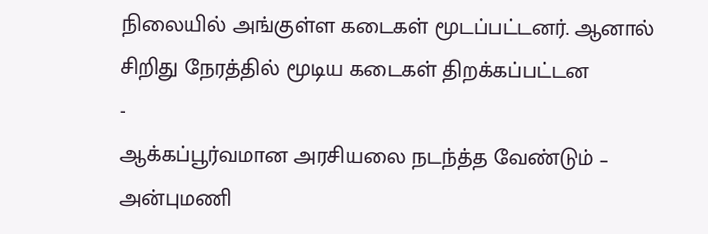நிலையில் அங்குள்ள கடைகள் மூடப்பட்டனர். ஆனால் சிறிது நேரத்தில் மூடிய கடைகள் திறக்கப்பட்டன
-
ஆக்கப்பூர்வமான அரசியலை நடந்த்த வேண்டும் – அன்புமணி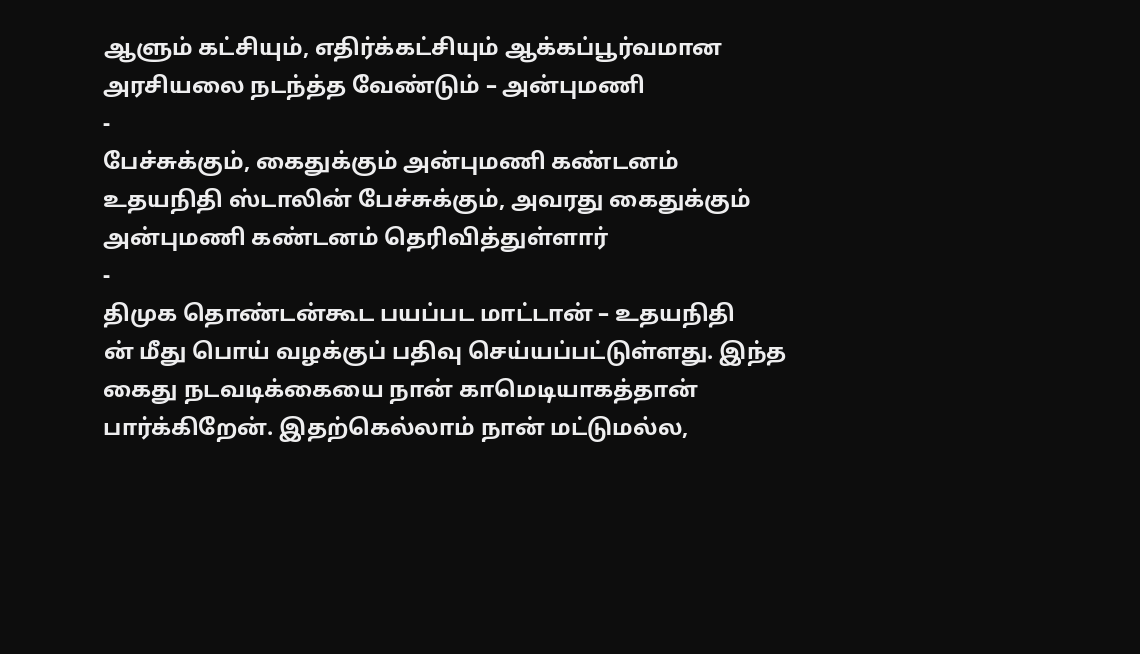ஆளும் கட்சியும், எதிர்க்கட்சியும் ஆக்கப்பூர்வமான அரசியலை நடந்த்த வேண்டும் – அன்புமணி
-
பேச்சுக்கும், கைதுக்கும் அன்புமணி கண்டனம்
உதயநிதி ஸ்டாலின் பேச்சுக்கும், அவரது கைதுக்கும் அன்புமணி கண்டனம் தெரிவித்துள்ளார்
-
திமுக தொண்டன்கூட பயப்பட மாட்டான் – உதயநிதி
ன் மீது பொய் வழக்குப் பதிவு செய்யப்பட்டுள்ளது. இந்த கைது நடவடிக்கையை நான் காமெடியாகத்தான் பார்க்கிறேன். இதற்கெல்லாம் நான் மட்டுமல்ல,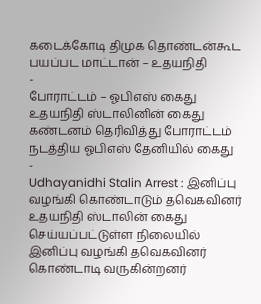கடைக்கோடி திமுக தொண்டன்கூட பயப்பட மாட்டான் – உதயநிதி
-
போராட்டம் – ஓபிஎஸ் கைது
உதயநிதி ஸ்டாலினின் கைது கண்டனம் தெரிவித்து போராட்டம் நடத்திய ஓபிஎஸ் தேனியில் கைது
-
Udhayanidhi Stalin Arrest : இனிப்பு வழங்கி கொண்டாடும் தவெகவினர்
உதயநிதி ஸ்டாலின் கைது செய்யப்பட்டுள்ள நிலையில் இனிப்பு வழங்கி தவெகவினர் கொண்டாடி வருகின்றனர்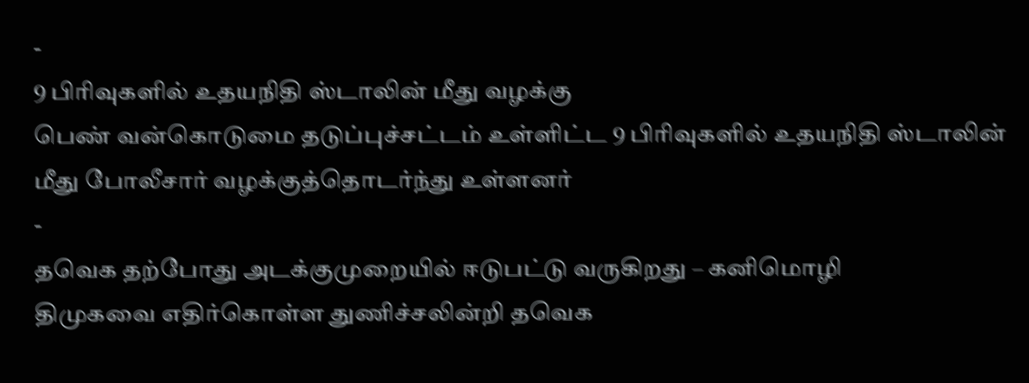-
9 பிரிவுகளில் உதயநிதி ஸ்டாலின் மீது வழக்கு
பெண் வன்கொடுமை தடுப்புச்சட்டம் உள்ளிட்ட 9 பிரிவுகளில் உதயநிதி ஸ்டாலின் மீது போலீசார் வழக்குத்தொடர்ந்து உள்ளனர்
-
தவெக தற்போது அடக்குமுறையில் ஈடுபட்டு வருகிறது – கனிமொழி
திமுகவை எதிர்கொள்ள துணிச்சலின்றி தவெக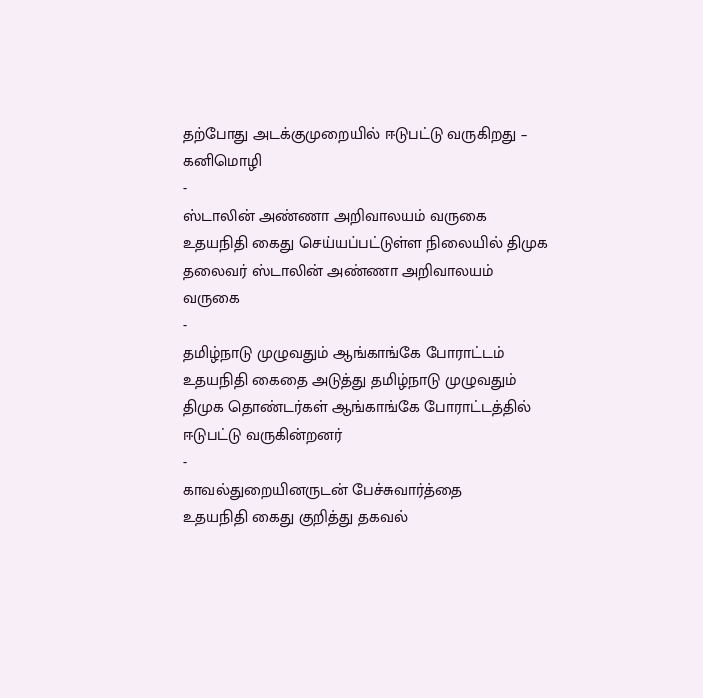தற்போது அடக்குமுறையில் ஈடுபட்டு வருகிறது – கனிமொழி
-
ஸ்டாலின் அண்ணா அறிவாலயம் வருகை
உதயநிதி கைது செய்யப்பட்டுள்ள நிலையில் திமுக தலைவர் ஸ்டாலின் அண்ணா அறிவாலயம் வருகை
-
தமிழ்நாடு முழுவதும் ஆங்காங்கே போராட்டம்
உதயநிதி கைதை அடுத்து தமிழ்நாடு முழுவதும் திமுக தொண்டர்கள் ஆங்காங்கே போராட்டத்தில் ஈடுபட்டு வருகின்றனர்
-
காவல்துறையினருடன் பேச்சுவார்த்தை
உதயநிதி கைது குறித்து தகவல்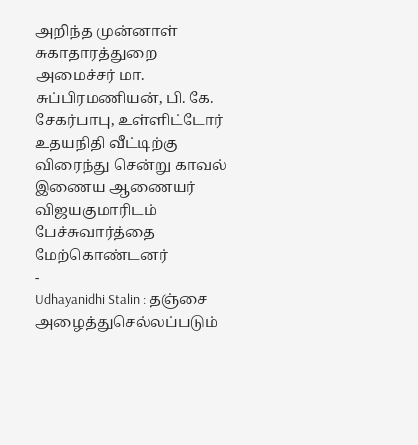அறிந்த முன்னாள் சுகாதாரத்துறை அமைச்சர் மா. சுப்பிரமணியன், பி. கே. சேகர்பாபு, உள்ளிட்டோர் உதயநிதி வீட்டிற்கு விரைந்து சென்று காவல் இணைய ஆணையர் விஜயகுமாரிடம் பேச்சுவார்த்தை மேற்கொண்டனர்
-
Udhayanidhi Stalin : தஞ்சை அழைத்துசெல்லப்படும்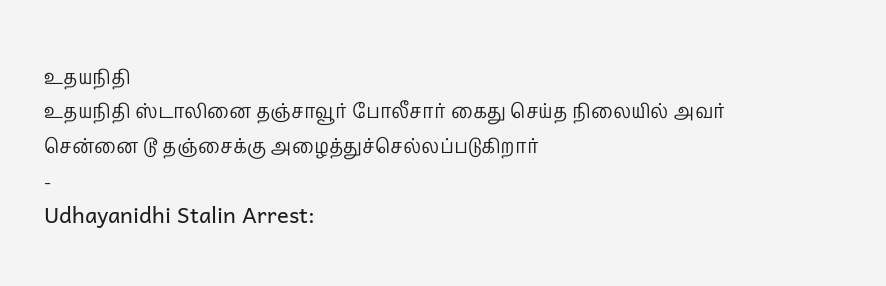உதயநிதி
உதயநிதி ஸ்டாலினை தஞ்சாவூர் போலீசார் கைது செய்த நிலையில் அவர் சென்னை டூ தஞ்சைக்கு அழைத்துச்செல்லப்படுகிறார்
-
Udhayanidhi Stalin Arrest: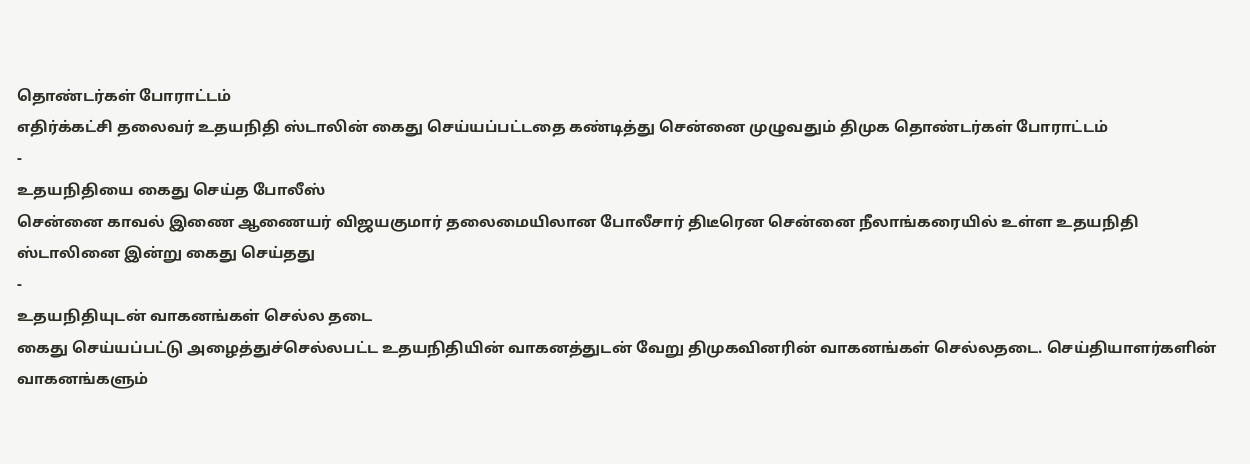தொண்டர்கள் போராட்டம்
எதிர்க்கட்சி தலைவர் உதயநிதி ஸ்டாலின் கைது செய்யப்பட்டதை கண்டித்து சென்னை முழுவதும் திமுக தொண்டர்கள் போராட்டம்
-
உதயநிதியை கைது செய்த போலீஸ்
சென்னை காவல் இணை ஆணையர் விஜயகுமார் தலைமையிலான போலீசார் திடீரென சென்னை நீலாங்கரையில் உள்ள உதயநிதி ஸ்டாலினை இன்று கைது செய்தது
-
உதயநிதியுடன் வாகனங்கள் செல்ல தடை
கைது செய்யப்பட்டு அழைத்துச்செல்லபட்ட உதயநிதியின் வாகனத்துடன் வேறு திமுகவினரின் வாகனங்கள் செல்லதடை. செய்தியாளர்களின் வாகனங்களும்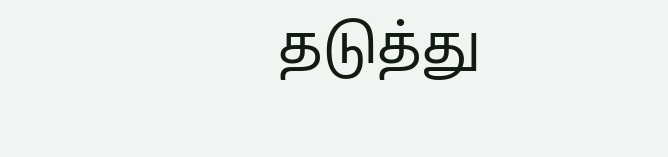தடுத்து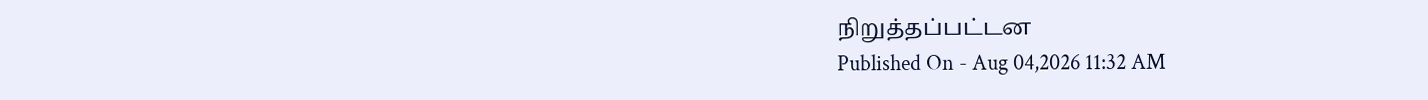நிறுத்தப்பட்டன
Published On - Aug 04,2026 11:32 AM